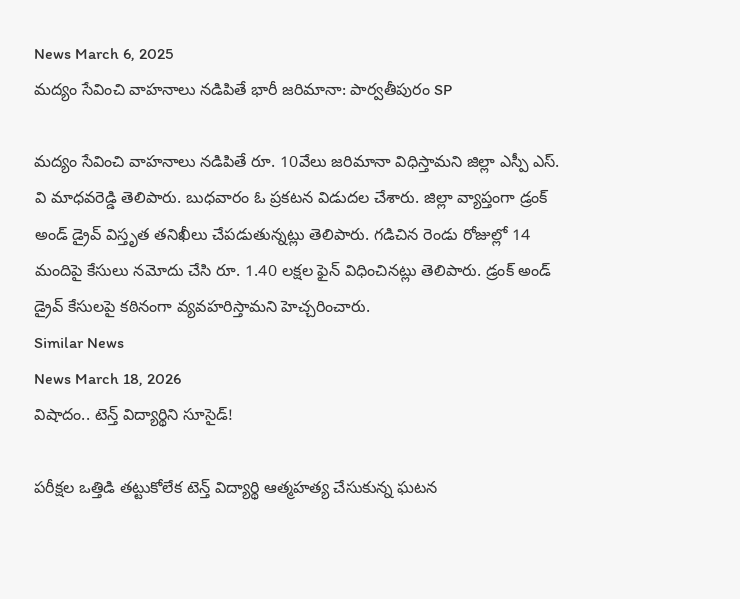News March 6, 2025
మద్యం సేవించి వాహనాలు నడిపితే భారీ జరిమానా: పార్వతీపురం SP

మద్యం సేవించి వాహనాలు నడిపితే రూ. 10వేలు జరిమానా విధిస్తామని జిల్లా ఎస్పీ ఎస్. వి మాధవరెడ్డి తెలిపారు. బుధవారం ఓ ప్రకటన విడుదల చేశారు. జిల్లా వ్యాప్తంగా డ్రంక్ అండ్ డ్రైవ్ విస్తృత తనిఖీలు చేపడుతున్నట్లు తెలిపారు. గడిచిన రెండు రోజుల్లో 14 మందిపై కేసులు నమోదు చేసి రూ. 1.40 లక్షల ఫైన్ విధించినట్లు తెలిపారు. డ్రంక్ అండ్ డ్రైవ్ కేసులపై కఠినంగా వ్యవహరిస్తామని హెచ్చరించారు.
Similar News
News March 18, 2026
విషాదం.. టెన్త్ విద్యార్థిని సూసైడ్!

పరీక్షల ఒత్తిడి తట్టుకోలేక టెన్త్ విద్యార్థి ఆత్మహత్య చేసుకున్న ఘటన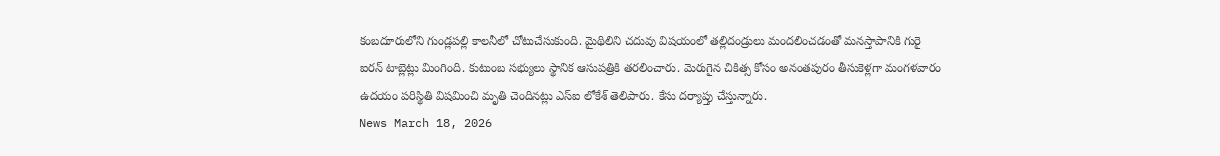కంబదూరులోని గుండ్లపల్లి కాలనీలో చోటుచేసుకుంది. మైథిలిని చదువు విషయంలో తల్లిదండ్రులు మందలించడంతో మనస్తాపానికి గురై ఐరన్ టాబ్లెట్లు మింగింది. కుటుంబ సభ్యులు స్థానిక ఆసుపత్రికి తరలించారు. మెరుగైన చికిత్స కోసం అనంతపురం తీసుకెళ్లగా మంగళవారం ఉదయం పరిస్థితి విషమించి మృతి చెందినట్లు ఎస్ఐ లోకేశ్ తెలిపారు. కేసు దర్యాప్తు చేస్తున్నారు.
News March 18, 2026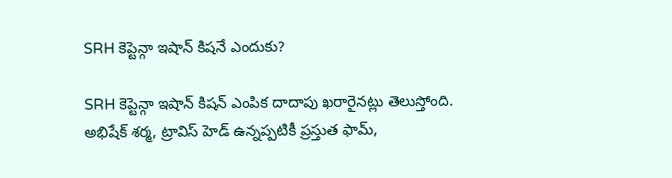SRH కెప్టెన్గా ఇషాన్ కిషనే ఎందుకు?

SRH కెప్టెన్గా ఇషాన్ కిషన్ ఎంపిక దాదాపు ఖరారైనట్లు తెలుస్తోంది. అభిషేక్ శర్మ, ట్రావిస్ హెడ్ ఉన్నప్పటికీ ప్రస్తుత ఫామ్,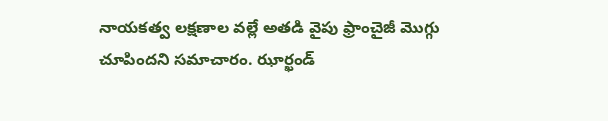నాయకత్వ లక్షణాల వల్లే అతడి వైపు ఫ్రాంచైజీ మొగ్గు చూపిందని సమాచారం. ఝార్ఖండ్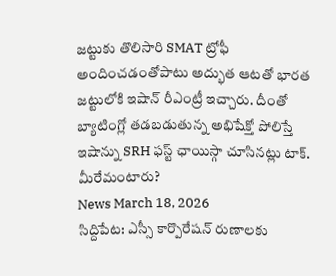జట్టుకు తొలిసారి SMAT ట్రోఫీ అందించడంతోపాటు అద్భుత ఆటతో భారత జట్టులోకి ఇషాన్ రీఎంట్రీ ఇచ్చారు. దీంతో బ్యాటింగ్లో తడబడుతున్న అభిషేక్తో పోలిస్తే ఇషాన్ను SRH ఫస్ట్ ఛాయిస్గా చూసినట్లు టాక్. మీరేమంటారు?
News March 18, 2026
సిద్దిపేట: ఎస్సీ కార్పొరేషన్ రుణాలకు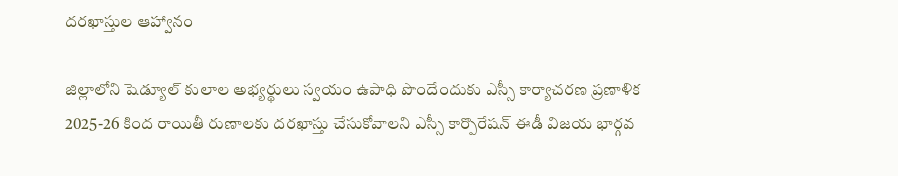దరఖాస్తుల ఆహ్వానం

జిల్లాలోని షెడ్యూల్ కులాల అభ్యర్థులు స్వయం ఉపాధి పొందేందుకు ఎస్సీ కార్యాచరణ ప్రణాళిక 2025-26 కింద రాయితీ రుణాలకు దరఖాస్తు చేసుకోవాలని ఎస్సీ కార్పొరేషన్ ఈడీ విజయ భార్గవ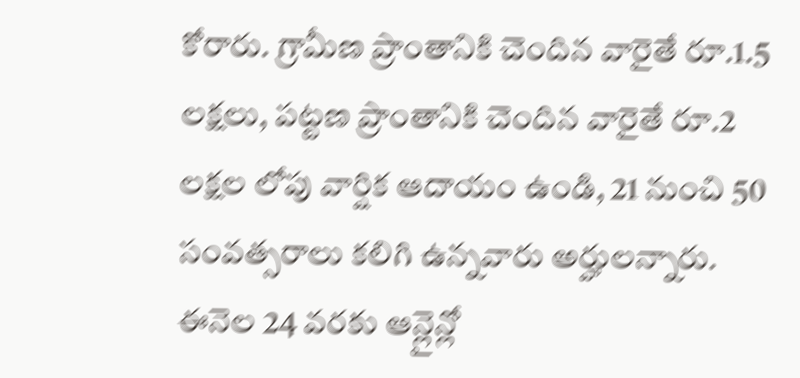కోరారు. గ్రామీణ ప్రాంతానికి చెందిన వారైతే రూ.1.5 లక్షలు, పట్టణ ప్రాంతానికి చెందిన వారైతే రూ.2 లక్షల లోపు వార్షిక ఆదాయం ఉండి, 21 నుంచి 50 సంవత్సరాలు కలిగి ఉన్నవారు అర్హులన్నారు. ఈనెల 24 వరకు ఆన్లైన్లో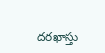దరఖాస్తు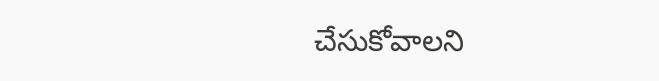చేసుకోవాలని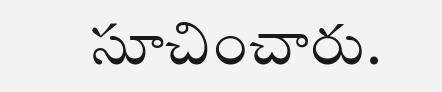సూచించారు.